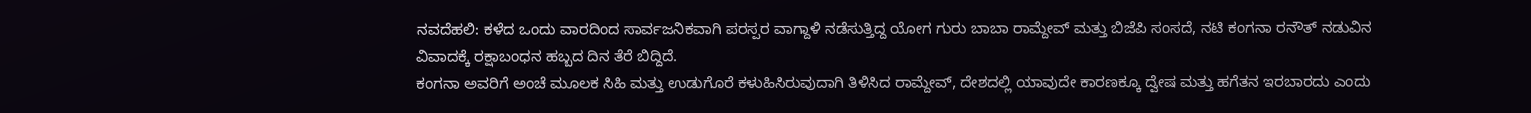ನವದೆಹಲಿ: ಕಳೆದ ಒಂದು ವಾರದಿಂದ ಸಾರ್ವಜನಿಕವಾಗಿ ಪರಸ್ಪರ ವಾಗ್ದಾಳಿ ನಡೆಸುತ್ತಿದ್ದ ಯೋಗ ಗುರು ಬಾಬಾ ರಾಮ್ದೇವ್ ಮತ್ತು ಬಿಜೆಪಿ ಸಂಸದೆ, ನಟಿ ಕಂಗನಾ ರನೌತ್ ನಡುವಿನ ವಿವಾದಕ್ಕೆ ರಕ್ಷಾಬಂಧನ ಹಬ್ಬದ ದಿನ ತೆರೆ ಬಿದ್ದಿದೆ.
ಕಂಗನಾ ಅವರಿಗೆ ಅಂಚೆ ಮೂಲಕ ಸಿಹಿ ಮತ್ತು ಉಡುಗೊರೆ ಕಳುಹಿಸಿರುವುದಾಗಿ ತಿಳಿಸಿದ ರಾಮ್ದೇವ್, ದೇಶದಲ್ಲಿ ಯಾವುದೇ ಕಾರಣಕ್ಕೂ ದ್ವೇಷ ಮತ್ತು ಹಗೆತನ ಇರಬಾರದು ಎಂದು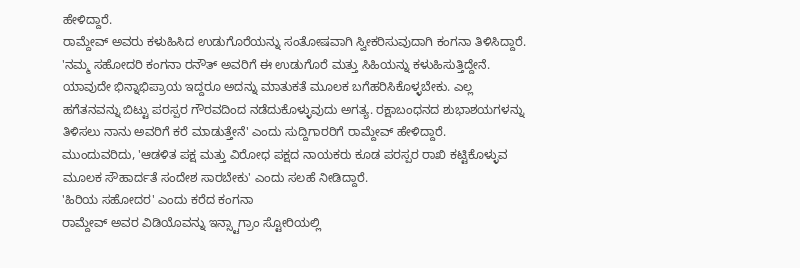ಹೇಳಿದ್ದಾರೆ.
ರಾಮ್ದೇವ್ ಅವರು ಕಳುಹಿಸಿದ ಉಡುಗೊರೆಯನ್ನು ಸಂತೋಷವಾಗಿ ಸ್ವೀಕರಿಸುವುದಾಗಿ ಕಂಗನಾ ತಿಳಿಸಿದ್ದಾರೆ.
'ನಮ್ಮ ಸಹೋದರಿ ಕಂಗನಾ ರನೌತ್ ಅವರಿಗೆ ಈ ಉಡುಗೊರೆ ಮತ್ತು ಸಿಹಿಯನ್ನು ಕಳುಹಿಸುತ್ತಿದ್ದೇನೆ. ಯಾವುದೇ ಭಿನ್ನಾಭಿಪ್ರಾಯ ಇದ್ದರೂ ಅದನ್ನು ಮಾತುಕತೆ ಮೂಲಕ ಬಗೆಹರಿಸಿಕೊಳ್ಳಬೇಕು. ಎಲ್ಲ ಹಗೆತನವನ್ನು ಬಿಟ್ಟು ಪರಸ್ಪರ ಗೌರವದಿಂದ ನಡೆದುಕೊಳ್ಳುವುದು ಅಗತ್ಯ. ರಕ್ಷಾಬಂಧನದ ಶುಭಾಶಯಗಳನ್ನು ತಿಳಿಸಲು ನಾನು ಅವರಿಗೆ ಕರೆ ಮಾಡುತ್ತೇನೆ' ಎಂದು ಸುದ್ದಿಗಾರರಿಗೆ ರಾಮ್ದೇವ್ ಹೇಳಿದ್ದಾರೆ.
ಮುಂದುವರಿದು, 'ಆಡಳಿತ ಪಕ್ಷ ಮತ್ತು ವಿರೋಧ ಪಕ್ಷದ ನಾಯಕರು ಕೂಡ ಪರಸ್ಪರ ರಾಖಿ ಕಟ್ಟಿಕೊಳ್ಳುವ ಮೂಲಕ ಸೌಹಾರ್ದತೆ ಸಂದೇಶ ಸಾರಬೇಕು' ಎಂದು ಸಲಹೆ ನೀಡಿದ್ದಾರೆ.
'ಹಿರಿಯ ಸಹೋದರ' ಎಂದು ಕರೆದ ಕಂಗನಾ
ರಾಮ್ದೇವ್ ಅವರ ವಿಡಿಯೊವನ್ನು ಇನ್ಸ್ಟಾಗ್ರಾಂ ಸ್ಟೋರಿಯಲ್ಲಿ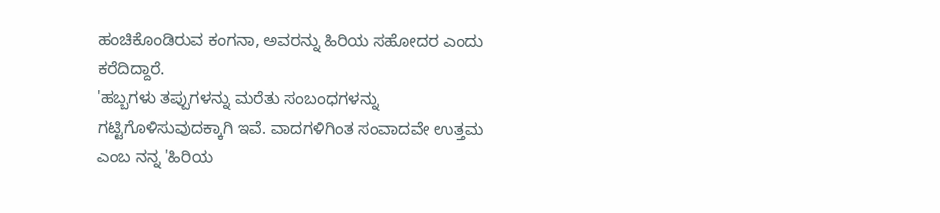ಹಂಚಿಕೊಂಡಿರುವ ಕಂಗನಾ, ಅವರನ್ನು ಹಿರಿಯ ಸಹೋದರ ಎಂದು ಕರೆದಿದ್ದಾರೆ.
'ಹಬ್ಬಗಳು ತಪ್ಪುಗಳನ್ನು ಮರೆತು ಸಂಬಂಧಗಳನ್ನು ಗಟ್ಟಿಗೊಳಿಸುವುದಕ್ಕಾಗಿ ಇವೆ. ವಾದಗಳಿಗಿಂತ ಸಂವಾದವೇ ಉತ್ತಮ ಎಂಬ ನನ್ನ 'ಹಿರಿಯ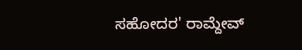ಸಹೋದರ' ರಾಮ್ದೇವ್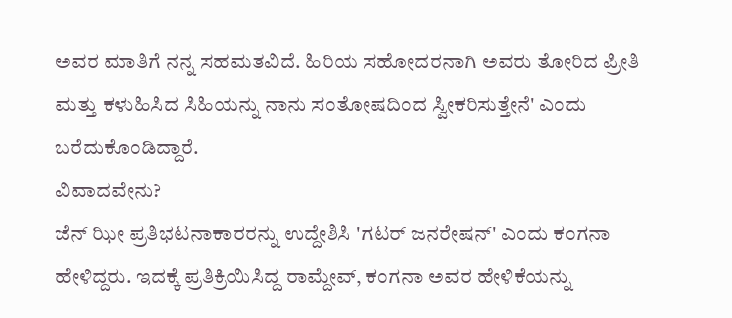ಅವರ ಮಾತಿಗೆ ನನ್ನ ಸಹಮತವಿದೆ. ಹಿರಿಯ ಸಹೋದರನಾಗಿ ಅವರು ತೋರಿದ ಪ್ರೀತಿ ಮತ್ತು ಕಳುಹಿಸಿದ ಸಿಹಿಯನ್ನು ನಾನು ಸಂತೋಷದಿಂದ ಸ್ವೀಕರಿಸುತ್ತೇನೆ' ಎಂದು ಬರೆದುಕೊಂಡಿದ್ದಾರೆ.
ವಿವಾದವೇನು?
ಜೆನ್ ಝೀ ಪ್ರತಿಭಟನಾಕಾರರನ್ನು ಉದ್ದೇಶಿಸಿ 'ಗಟರ್ ಜನರೇಷನ್' ಎಂದು ಕಂಗನಾ ಹೇಳಿದ್ದರು. ಇದಕ್ಕೆ ಪ್ರತಿಕ್ರಿಯಿಸಿದ್ದ ರಾಮ್ದೇವ್, ಕಂಗನಾ ಅವರ ಹೇಳಿಕೆಯನ್ನು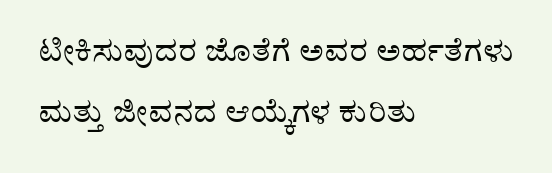ಟೀಕಿಸುವುದರ ಜೊತೆಗೆ ಅವರ ಅರ್ಹತೆಗಳು ಮತ್ತು ಜೀವನದ ಆಯ್ಕೆಗಳ ಕುರಿತು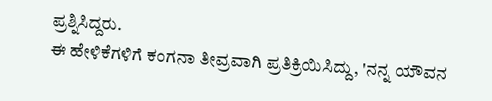ಪ್ರಶ್ನಿಸಿದ್ದರು.
ಈ ಹೇಳಿಕೆಗಳಿಗೆ ಕಂಗನಾ ತೀವ್ರವಾಗಿ ಪ್ರತಿಕ್ರಿಯಿಸಿದ್ದು, 'ನನ್ನ ಯೌವನ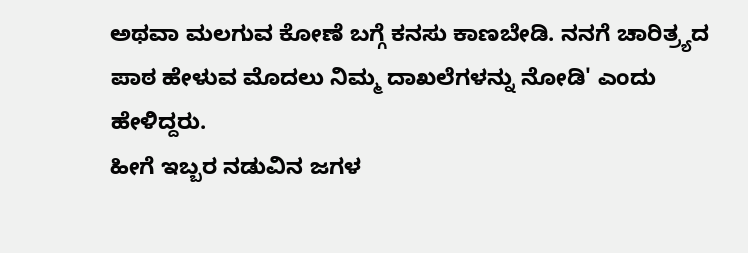ಅಥವಾ ಮಲಗುವ ಕೋಣೆ ಬಗ್ಗೆ ಕನಸು ಕಾಣಬೇಡಿ. ನನಗೆ ಚಾರಿತ್ರ್ಯದ ಪಾಠ ಹೇಳುವ ಮೊದಲು ನಿಮ್ಮ ದಾಖಲೆಗಳನ್ನು ನೋಡಿ' ಎಂದು ಹೇಳಿದ್ದರು.
ಹೀಗೆ ಇಬ್ಬರ ನಡುವಿನ ಜಗಳ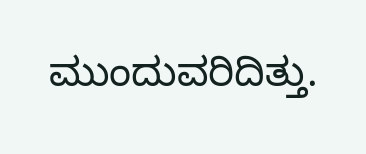ಮುಂದುವರಿದಿತ್ತು.